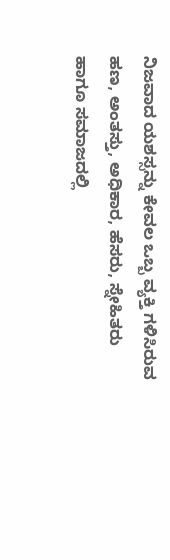ನಿಜವಾದ ಯಶಸ್ಸನ್ನು ಕೇವಲ ಒಬ್ಬ ವ್ಯಕ್ತಿ ಗಳಿಸಿರುವ ಹಣ, ಅಂತಸ್ತು, ಅಧಿಕಾರ, ಹೆಸರು, ಸ್ನೇಹಿತರು ಹಾಗೂ ಸಮಾಜದಲ್ಲಿ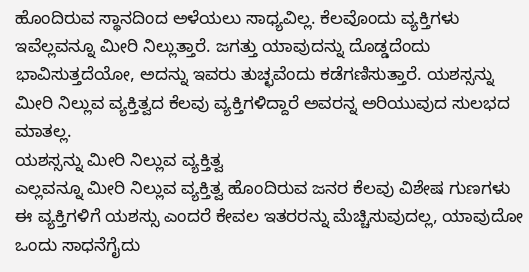ಹೊಂದಿರುವ ಸ್ಥಾನದಿಂದ ಅಳೆಯಲು ಸಾಧ್ಯವಿಲ್ಲ. ಕೆಲವೊಂದು ವ್ಯಕ್ತಿಗಳು ಇವೆಲ್ಲವನ್ನೂ ಮೀರಿ ನಿಲ್ಲುತ್ತಾರೆ. ಜಗತ್ತು ಯಾವುದನ್ನು ದೊಡ್ಡದೆಂದು ಭಾವಿಸುತ್ತದೆಯೋ, ಅದನ್ನು ಇವರು ತುಚ್ಛವೆಂದು ಕಡೆಗಣಿಸುತ್ತಾರೆ. ಯಶಸ್ಸನ್ನು ಮೀರಿ ನಿಲ್ಲುವ ವ್ಯಕ್ತಿತ್ವದ ಕೆಲವು ವ್ಯಕ್ತಿಗಳಿದ್ದಾರೆ ಅವರನ್ನ ಅರಿಯುವುದ ಸುಲಭದ ಮಾತಲ್ಲ.
ಯಶಸ್ಸನ್ನು ಮೀರಿ ನಿಲ್ಲುವ ವ್ಯಕ್ತಿತ್ವ
ಎಲ್ಲವನ್ನೂ ಮೀರಿ ನಿಲ್ಲುವ ವ್ಯಕ್ತಿತ್ವ ಹೊಂದಿರುವ ಜನರ ಕೆಲವು ವಿಶೇಷ ಗುಣಗಳು
ಈ ವ್ಯಕ್ತಿಗಳಿಗೆ ಯಶಸ್ಸು ಎಂದರೆ ಕೇವಲ ಇತರರನ್ನು ಮೆಚ್ಚಿಸುವುದಲ್ಲ, ಯಾವುದೋ ಒಂದು ಸಾಧನೆಗೈದು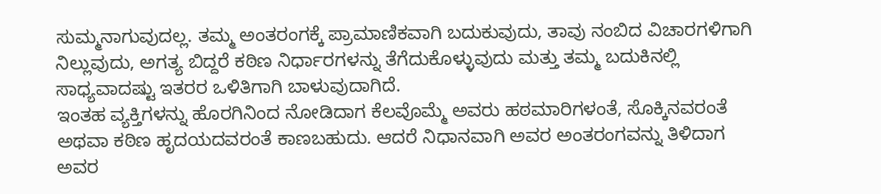ಸುಮ್ಮನಾಗುವುದಲ್ಲ. ತಮ್ಮ ಅಂತರಂಗಕ್ಕೆ ಪ್ರಾಮಾಣಿಕವಾಗಿ ಬದುಕುವುದು, ತಾವು ನಂಬಿದ ವಿಚಾರಗಳಿಗಾಗಿ ನಿಲ್ಲುವುದು, ಅಗತ್ಯ ಬಿದ್ದರೆ ಕಠಿಣ ನಿರ್ಧಾರಗಳನ್ನು ತೆಗೆದುಕೊಳ್ಳುವುದು ಮತ್ತು ತಮ್ಮ ಬದುಕಿನಲ್ಲಿ ಸಾಧ್ಯವಾದಷ್ಟು ಇತರರ ಒಳಿತಿಗಾಗಿ ಬಾಳುವುದಾಗಿದೆ.
ಇಂತಹ ವ್ಯಕ್ತಿಗಳನ್ನು ಹೊರಗಿನಿಂದ ನೋಡಿದಾಗ ಕೆಲವೊಮ್ಮೆ ಅವರು ಹಠಮಾರಿಗಳಂತೆ, ಸೊಕ್ಕಿನವರಂತೆ ಅಥವಾ ಕಠಿಣ ಹೃದಯದವರಂತೆ ಕಾಣಬಹುದು. ಆದರೆ ನಿಧಾನವಾಗಿ ಅವರ ಅಂತರಂಗವನ್ನು ತಿಳಿದಾಗ ಅವರ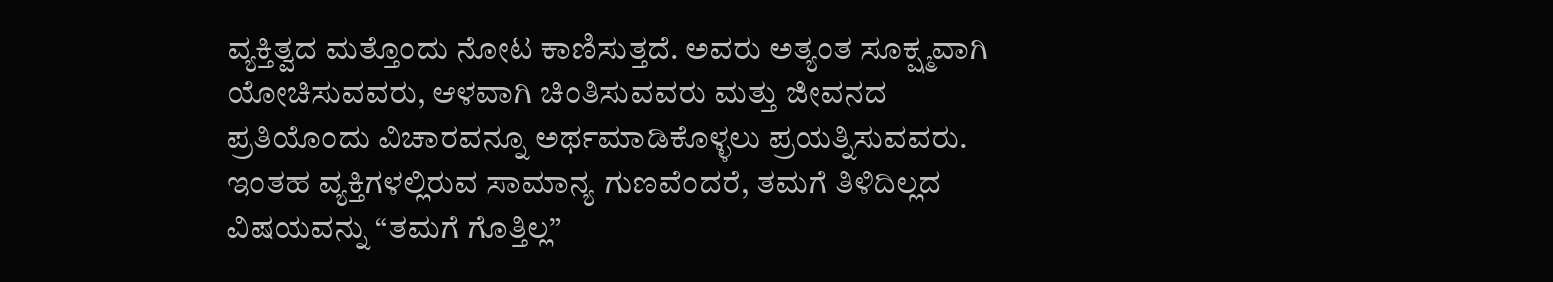ವ್ಯಕ್ತಿತ್ವದ ಮತ್ತೊಂದು ನೋಟ ಕಾಣಿಸುತ್ತದೆ. ಅವರು ಅತ್ಯಂತ ಸೂಕ್ಷ್ಮವಾಗಿ ಯೋಚಿಸುವವರು, ಆಳವಾಗಿ ಚಿಂತಿಸುವವರು ಮತ್ತು ಜೀವನದ ಪ್ರತಿಯೊಂದು ವಿಚಾರವನ್ನೂ ಅರ್ಥಮಾಡಿಕೊಳ್ಳಲು ಪ್ರಯತ್ನಿಸುವವರು.
ಇಂತಹ ವ್ಯಕ್ತಿಗಳಲ್ಲಿರುವ ಸಾಮಾನ್ಯ ಗುಣವೆಂದರೆ, ತಮಗೆ ತಿಳಿದಿಲ್ಲದ ವಿಷಯವನ್ನು “ತಮಗೆ ಗೊತ್ತಿಲ್ಲ”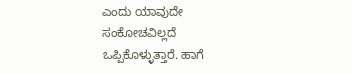ಎಂದು ಯಾವುದೇ ಸಂಕೋಚವಿಲ್ಲದೆ ಒಪ್ಪಿಕೊಳ್ಳುತ್ತಾರೆ. ಹಾಗೆ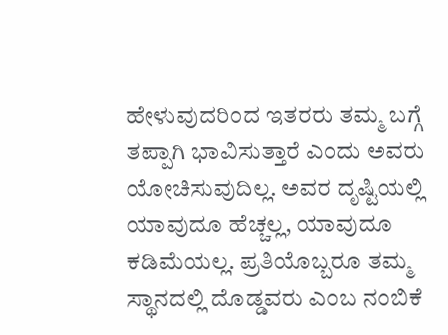ಹೇಳುವುದರಿಂದ ಇತರರು ತಮ್ಮ ಬಗ್ಗೆ ತಪ್ಪಾಗಿ ಭಾವಿಸುತ್ತಾರೆ ಎಂದು ಅವರು ಯೋಚಿಸುವುದಿಲ್ಲ. ಅವರ ದೃಷ್ಟಿಯಲ್ಲಿ ಯಾವುದೂ ಹೆಚ್ಚಲ್ಲ, ಯಾವುದೂ ಕಡಿಮೆಯಲ್ಲ. ಪ್ರತಿಯೊಬ್ಬರೂ ತಮ್ಮ ಸ್ಥಾನದಲ್ಲಿ ದೊಡ್ಡವರು ಎಂಬ ನಂಬಿಕೆ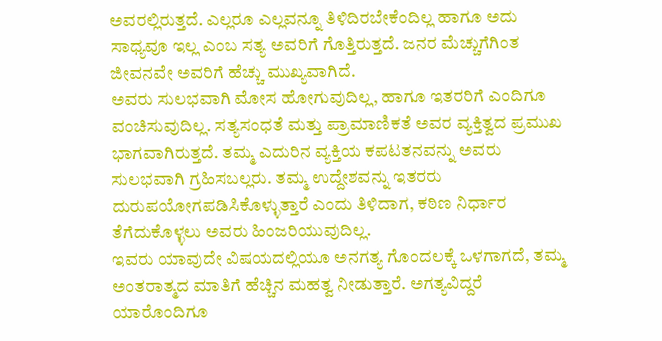ಅವರಲ್ಲಿರುತ್ತದೆ. ಎಲ್ಲರೂ ಎಲ್ಲವನ್ನೂ ತಿಳಿದಿರಬೇಕೆಂದಿಲ್ಲ ಹಾಗೂ ಅದು ಸಾಧ್ಯವೂ ಇಲ್ಲ ಎಂಬ ಸತ್ಯ ಅವರಿಗೆ ಗೊತ್ತಿರುತ್ತದೆ. ಜನರ ಮೆಚ್ಚುಗೆಗಿಂತ ಜೀವನವೇ ಅವರಿಗೆ ಹೆಚ್ಚು ಮುಖ್ಯವಾಗಿದೆ.
ಅವರು ಸುಲಭವಾಗಿ ಮೋಸ ಹೋಗುವುದಿಲ್ಲ, ಹಾಗೂ ಇತರರಿಗೆ ಎಂದಿಗೂ ವಂಚಿಸುವುದಿಲ್ಲ. ಸತ್ಯಸಂಧತೆ ಮತ್ತು ಪ್ರಾಮಾಣಿಕತೆ ಅವರ ವ್ಯಕ್ತಿತ್ವದ ಪ್ರಮುಖ ಭಾಗವಾಗಿರುತ್ತದೆ. ತಮ್ಮ ಎದುರಿನ ವ್ಯಕ್ತಿಯ ಕಪಟತನವನ್ನು ಅವರು ಸುಲಭವಾಗಿ ಗ್ರಹಿಸಬಲ್ಲರು. ತಮ್ಮ ಉದ್ದೇಶವನ್ನು ಇತರರು ದುರುಪಯೋಗಪಡಿಸಿಕೊಳ್ಳುತ್ತಾರೆ ಎಂದು ತಿಳಿದಾಗ, ಕಠಿಣ ನಿರ್ಧಾರ ತೆಗೆದುಕೊಳ್ಳಲು ಅವರು ಹಿಂಜರಿಯುವುದಿಲ್ಲ.
ಇವರು ಯಾವುದೇ ವಿಷಯದಲ್ಲಿಯೂ ಅನಗತ್ಯ ಗೊಂದಲಕ್ಕೆ ಒಳಗಾಗದೆ, ತಮ್ಮ ಅಂತರಾತ್ಮದ ಮಾತಿಗೆ ಹೆಚ್ಚಿನ ಮಹತ್ವ ನೀಡುತ್ತಾರೆ. ಅಗತ್ಯವಿದ್ದರೆ ಯಾರೊಂದಿಗೂ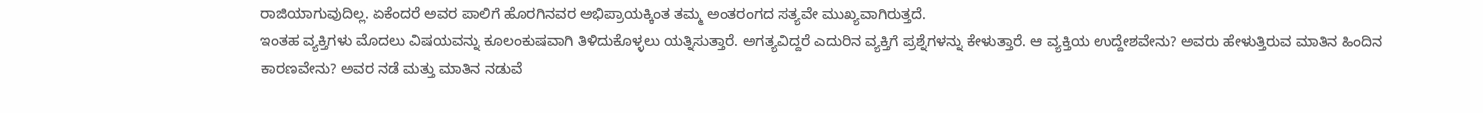ರಾಜಿಯಾಗುವುದಿಲ್ಲ. ಏಕೆಂದರೆ ಅವರ ಪಾಲಿಗೆ ಹೊರಗಿನವರ ಅಭಿಪ್ರಾಯಕ್ಕಿಂತ ತಮ್ಮ ಅಂತರಂಗದ ಸತ್ಯವೇ ಮುಖ್ಯವಾಗಿರುತ್ತದೆ.
ಇಂತಹ ವ್ಯಕ್ತಿಗಳು ಮೊದಲು ವಿಷಯವನ್ನು ಕೂಲಂಕುಷವಾಗಿ ತಿಳಿದುಕೊಳ್ಳಲು ಯತ್ನಿಸುತ್ತಾರೆ. ಅಗತ್ಯವಿದ್ದರೆ ಎದುರಿನ ವ್ಯಕ್ತಿಗೆ ಪ್ರಶ್ನೆಗಳನ್ನು ಕೇಳುತ್ತಾರೆ. ಆ ವ್ಯಕ್ತಿಯ ಉದ್ದೇಶವೇನು? ಅವರು ಹೇಳುತ್ತಿರುವ ಮಾತಿನ ಹಿಂದಿನ ಕಾರಣವೇನು? ಅವರ ನಡೆ ಮತ್ತು ಮಾತಿನ ನಡುವೆ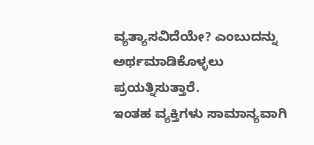ವ್ಯತ್ಯಾಸವಿದೆಯೇ? ಎಂಬುದನ್ನು ಅರ್ಥಮಾಡಿಕೊಳ್ಳಲು ಪ್ರಯತ್ನಿಸುತ್ತಾರೆ.
ಇಂತಹ ವ್ಯಕ್ತಿಗಳು ಸಾಮಾನ್ಯವಾಗಿ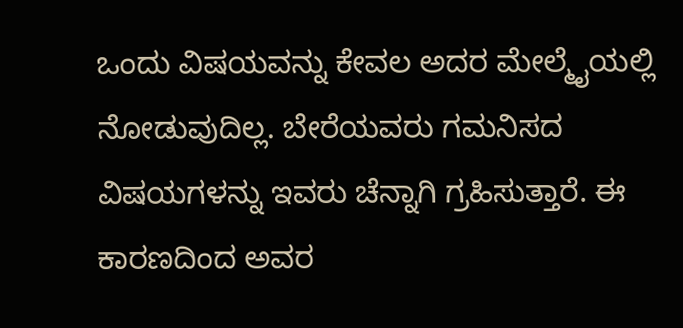ಒಂದು ವಿಷಯವನ್ನು ಕೇವಲ ಅದರ ಮೇಲ್ಮೈಯಲ್ಲಿ ನೋಡುವುದಿಲ್ಲ. ಬೇರೆಯವರು ಗಮನಿಸದ ವಿಷಯಗಳನ್ನು ಇವರು ಚೆನ್ನಾಗಿ ಗ್ರಹಿಸುತ್ತಾರೆ. ಈ ಕಾರಣದಿಂದ ಅವರ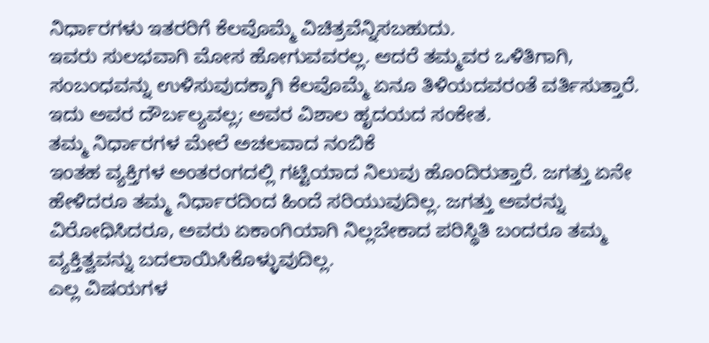ನಿರ್ಧಾರಗಳು ಇತರರಿಗೆ ಕೆಲವೊಮ್ಮೆ ವಿಚಿತ್ರವೆನ್ನಿಸಬಹುದು.
ಇವರು ಸುಲಭವಾಗಿ ಮೋಸ ಹೋಗುವವರಲ್ಲ. ಆದರೆ ತಮ್ಮವರ ಒಳಿತಿಗಾಗಿ, ಸಂಬಂಧವನ್ನು ಉಳಿಸುವುದಕ್ಕಾಗಿ ಕೆಲವೊಮ್ಮೆ ಏನೂ ತಿಳಿಯದವರಂತೆ ವರ್ತಿಸುತ್ತಾರೆ. ಇದು ಅವರ ದೌರ್ಬಲ್ಯವಲ್ಲ; ಅವರ ವಿಶಾಲ ಹೃದಯದ ಸಂಕೇತ.
ತಮ್ಮ ನಿರ್ಧಾರಗಳ ಮೇಲೆ ಅಚಲವಾದ ನಂಬಿಕೆ
ಇಂತಹ ವ್ಯಕ್ತಿಗಳ ಅಂತರಂಗದಲ್ಲಿ ಗಟ್ಟಿಯಾದ ನಿಲುವು ಹೊಂದಿರುತ್ತಾರೆ. ಜಗತ್ತು ಏನೇ ಹೇಳಿದರೂ ತಮ್ಮ ನಿರ್ಧಾರದಿಂದ ಹಿಂದೆ ಸರಿಯುವುದಿಲ್ಲ. ಜಗತ್ತು ಅವರನ್ನು ವಿರೋಧಿಸಿದರೂ, ಅವರು ಏಕಾಂಗಿಯಾಗಿ ನಿಲ್ಲಬೇಕಾದ ಪರಿಸ್ಥಿತಿ ಬಂದರೂ ತಮ್ಮ ವ್ಯಕ್ತಿತ್ವವನ್ನು ಬದಲಾಯಿಸಿಕೊಳ್ಳುವುದಿಲ್ಲ.
ಎಲ್ಲ ವಿಷಯಗಳ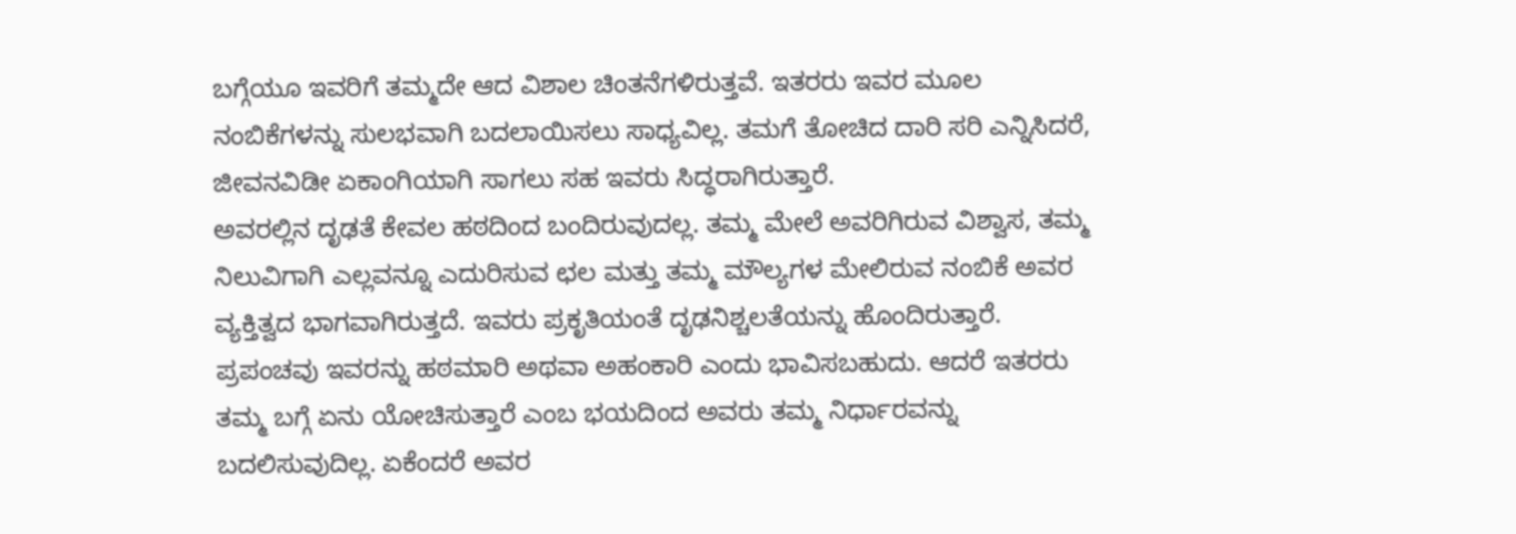ಬಗ್ಗೆಯೂ ಇವರಿಗೆ ತಮ್ಮದೇ ಆದ ವಿಶಾಲ ಚಿಂತನೆಗಳಿರುತ್ತವೆ. ಇತರರು ಇವರ ಮೂಲ ನಂಬಿಕೆಗಳನ್ನು ಸುಲಭವಾಗಿ ಬದಲಾಯಿಸಲು ಸಾಧ್ಯವಿಲ್ಲ. ತಮಗೆ ತೋಚಿದ ದಾರಿ ಸರಿ ಎನ್ನಿಸಿದರೆ, ಜೀವನವಿಡೀ ಏಕಾಂಗಿಯಾಗಿ ಸಾಗಲು ಸಹ ಇವರು ಸಿದ್ಧರಾಗಿರುತ್ತಾರೆ.
ಅವರಲ್ಲಿನ ದೃಢತೆ ಕೇವಲ ಹಠದಿಂದ ಬಂದಿರುವುದಲ್ಲ. ತಮ್ಮ ಮೇಲೆ ಅವರಿಗಿರುವ ವಿಶ್ವಾಸ, ತಮ್ಮ ನಿಲುವಿಗಾಗಿ ಎಲ್ಲವನ್ನೂ ಎದುರಿಸುವ ಛಲ ಮತ್ತು ತಮ್ಮ ಮೌಲ್ಯಗಳ ಮೇಲಿರುವ ನಂಬಿಕೆ ಅವರ ವ್ಯಕ್ತಿತ್ವದ ಭಾಗವಾಗಿರುತ್ತದೆ. ಇವರು ಪ್ರಕೃತಿಯಂತೆ ದೃಢನಿಶ್ಚಲತೆಯನ್ನು ಹೊಂದಿರುತ್ತಾರೆ.
ಪ್ರಪಂಚವು ಇವರನ್ನು ಹಠಮಾರಿ ಅಥವಾ ಅಹಂಕಾರಿ ಎಂದು ಭಾವಿಸಬಹುದು. ಆದರೆ ಇತರರು ತಮ್ಮ ಬಗ್ಗೆ ಏನು ಯೋಚಿಸುತ್ತಾರೆ ಎಂಬ ಭಯದಿಂದ ಅವರು ತಮ್ಮ ನಿರ್ಧಾರವನ್ನು ಬದಲಿಸುವುದಿಲ್ಲ. ಏಕೆಂದರೆ ಅವರ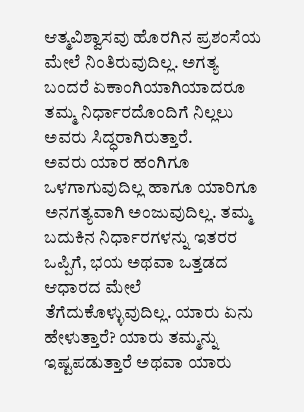ಆತ್ಮವಿಶ್ವಾಸವು ಹೊರಗಿನ ಪ್ರಶಂಸೆಯ ಮೇಲೆ ನಿಂತಿರುವುದಿಲ್ಲ. ಅಗತ್ಯ ಬಂದರೆ ಏಕಾಂಗಿಯಾಗಿಯಾದರೂ ತಮ್ಮ ನಿರ್ಧಾರದೊಂದಿಗೆ ನಿಲ್ಲಲು ಅವರು ಸಿದ್ಧರಾಗಿರುತ್ತಾರೆ.
ಅವರು ಯಾರ ಹಂಗಿಗೂ ಒಳಗಾಗುವುದಿಲ್ಲ ಹಾಗೂ ಯಾರಿಗೂ ಅನಗತ್ಯವಾಗಿ ಅಂಜುವುದಿಲ್ಲ. ತಮ್ಮ ಬದುಕಿನ ನಿರ್ಧಾರಗಳನ್ನು ಇತರರ ಒಪ್ಪಿಗೆ, ಭಯ ಅಥವಾ ಒತ್ತಡದ ಆಧಾರದ ಮೇಲೆ ತೆಗೆದುಕೊಳ್ಳುವುದಿಲ್ಲ. ಯಾರು ಏನು ಹೇಳುತ್ತಾರೆ? ಯಾರು ತಮ್ಮನ್ನು ಇಷ್ಟಪಡುತ್ತಾರೆ ಅಥವಾ ಯಾರು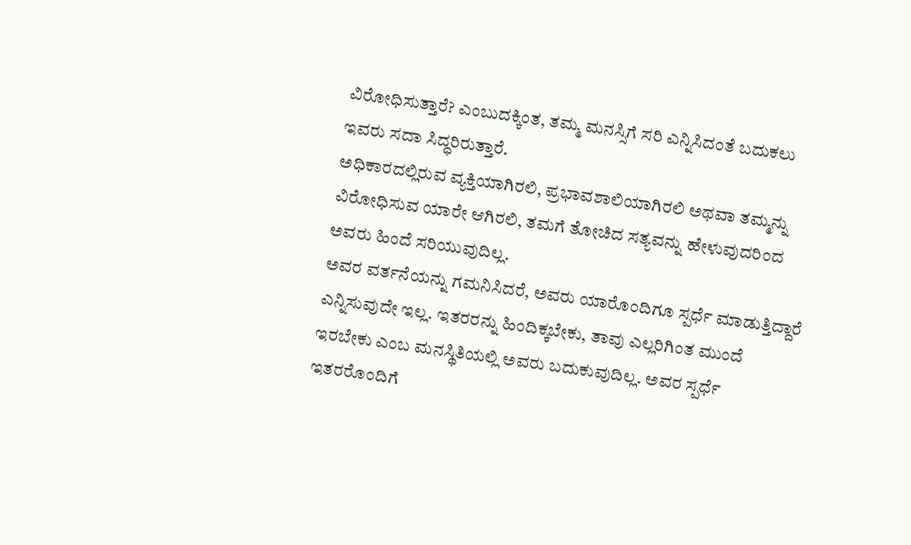ವಿರೋಧಿಸುತ್ತಾರೆ? ಎಂಬುದಕ್ಕಿಂತ, ತಮ್ಮ ಮನಸ್ಸಿಗೆ ಸರಿ ಎನ್ನಿಸಿದಂತೆ ಬದುಕಲು ಇವರು ಸದಾ ಸಿದ್ಧರಿರುತ್ತಾರೆ.
ಅಧಿಕಾರದಲ್ಲಿರುವ ವ್ಯಕ್ತಿಯಾಗಿರಲಿ, ಪ್ರಭಾವಶಾಲಿಯಾಗಿರಲಿ ಅಥವಾ ತಮ್ಮನ್ನು ವಿರೋಧಿಸುವ ಯಾರೇ ಆಗಿರಲಿ, ತಮಗೆ ತೋಚಿದ ಸತ್ಯವನ್ನು ಹೇಳುವುದರಿಂದ ಅವರು ಹಿಂದೆ ಸರಿಯುವುದಿಲ್ಲ.
ಅವರ ವರ್ತನೆಯನ್ನು ಗಮನಿಸಿದರೆ, ಅವರು ಯಾರೊಂದಿಗೂ ಸ್ಪರ್ಧೆ ಮಾಡುತ್ತಿದ್ದಾರೆ ಎನ್ನಿಸುವುದೇ ಇಲ್ಲ. ಇತರರನ್ನು ಹಿಂದಿಕ್ಕಬೇಕು, ತಾವು ಎಲ್ಲರಿಗಿಂತ ಮುಂದೆ ಇರಬೇಕು ಎಂಬ ಮನಸ್ಥಿತಿಯಲ್ಲಿ ಅವರು ಬದುಕುವುದಿಲ್ಲ. ಅವರ ಸ್ಪರ್ಧೆ ಇತರರೊಂದಿಗೆ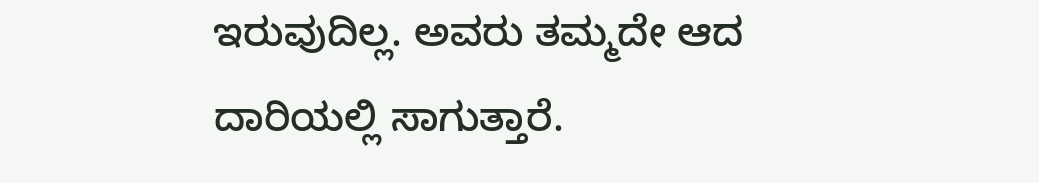ಇರುವುದಿಲ್ಲ. ಅವರು ತಮ್ಮದೇ ಆದ ದಾರಿಯಲ್ಲಿ ಸಾಗುತ್ತಾರೆ.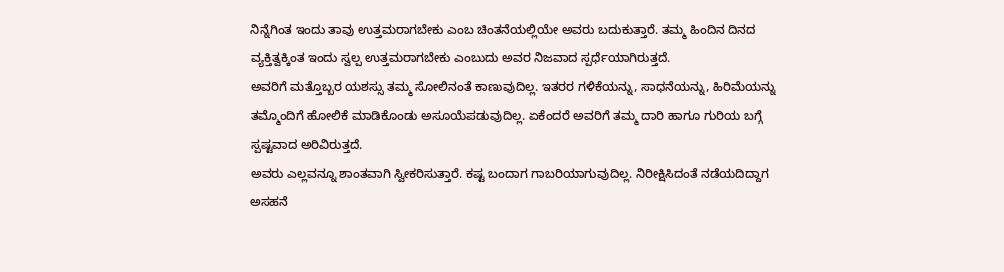ನಿನ್ನೆಗಿಂತ ಇಂದು ತಾವು ಉತ್ತಮರಾಗಬೇಕು ಎಂಬ ಚಿಂತನೆಯಲ್ಲಿಯೇ ಅವರು ಬದುಕುತ್ತಾರೆ. ತಮ್ಮ ಹಿಂದಿನ ದಿನದ ವ್ಯಕ್ತಿತ್ವಕ್ಕಿಂತ ಇಂದು ಸ್ವಲ್ಪ ಉತ್ತಮರಾಗಬೇಕು ಎಂಬುದು ಅವರ ನಿಜವಾದ ಸ್ಪರ್ಧೆಯಾಗಿರುತ್ತದೆ.
ಅವರಿಗೆ ಮತ್ತೊಬ್ಬರ ಯಶಸ್ಸು ತಮ್ಮ ಸೋಲಿನಂತೆ ಕಾಣುವುದಿಲ್ಲ. ಇತರರ ಗಳಿಕೆಯನ್ನು, ಸಾಧನೆಯನ್ನು, ಹಿರಿಮೆಯನ್ನು ತಮ್ಮೊಂದಿಗೆ ಹೋಲಿಕೆ ಮಾಡಿಕೊಂಡು ಅಸೂಯೆಪಡುವುದಿಲ್ಲ. ಏಕೆಂದರೆ ಅವರಿಗೆ ತಮ್ಮ ದಾರಿ ಹಾಗೂ ಗುರಿಯ ಬಗ್ಗೆ ಸ್ಪಷ್ಟವಾದ ಅರಿವಿರುತ್ತದೆ.
ಅವರು ಎಲ್ಲವನ್ನೂ ಶಾಂತವಾಗಿ ಸ್ವೀಕರಿಸುತ್ತಾರೆ. ಕಷ್ಟ ಬಂದಾಗ ಗಾಬರಿಯಾಗುವುದಿಲ್ಲ. ನಿರೀಕ್ಷಿಸಿದಂತೆ ನಡೆಯದಿದ್ದಾಗ ಅಸಹನೆ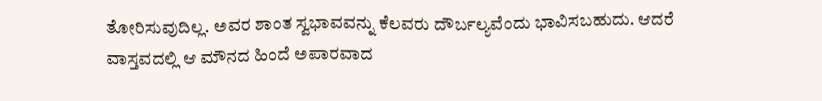ತೋರಿಸುವುದಿಲ್ಲ. ಅವರ ಶಾಂತ ಸ್ವಭಾವವನ್ನು ಕೆಲವರು ದೌರ್ಬಲ್ಯವೆಂದು ಭಾವಿಸಬಹುದು. ಆದರೆ ವಾಸ್ತವದಲ್ಲಿ ಆ ಮೌನದ ಹಿಂದೆ ಅಪಾರವಾದ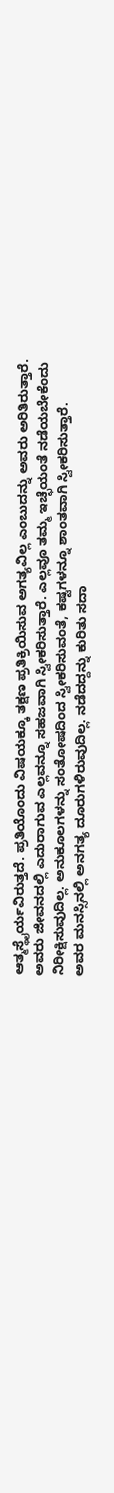ಆತ್ಮಸ್ಥೈರ್ಯವಿರುತ್ತದೆ. ಪ್ರತಿಯೊಂದು ವಿಷಯಕ್ಕೂ ತಕ್ಷಣ ಪ್ರತಿಕ್ರಿಯಿಸುವ ಅಗತ್ಯವಿಲ್ಲ ಎಂಬುದನ್ನು ಅವರು ಅರಿತಿರುತ್ತಾರೆ.
ಅವರು ಜೀವನದಲ್ಲಿ ಎದುರಾಗುವ ಎಲ್ಲವನ್ನೂ ಸಹಜವಾಗಿ ಸ್ವೀಕರಿಸುತ್ತಾರೆ. ಎಲ್ಲವೂ ತಮ್ಮ ಇಚ್ಛೆಯಂತೆ ನಡೆಯಬೇಕೆಂದು ನಿರೀಕ್ಷಿಸುವುದಿಲ್ಲ. ಅನುಕೂಲಗಳನ್ನು ಸಂತೋಷದಿಂದ ಸ್ವೀಕರಿಸುವಂತೆ, ಕಷ್ಟಗಳನ್ನೂ ಶಾಂತವಾಗಿ ಸ್ವೀಕರಿಸುತ್ತಾರೆ.
ಅವರ ಮನಸ್ಸಿನಲ್ಲಿ ಅನಗತ್ಯ ದೂರುಗಳಿರುವುದಿಲ್ಲ. ನಡೆದದ್ದನ್ನು ಕುರಿತು ಸದಾ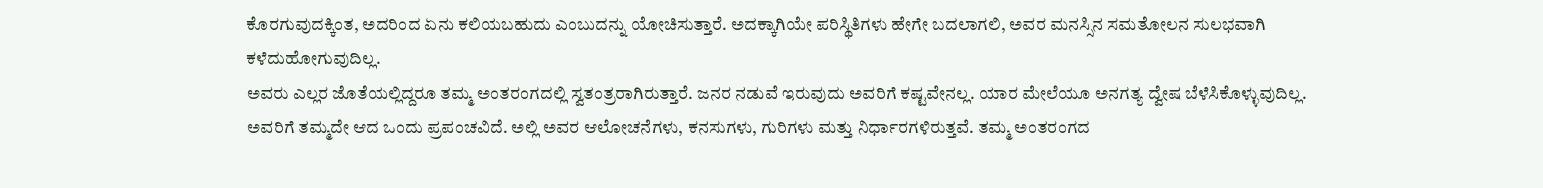ಕೊರಗುವುದಕ್ಕಿಂತ, ಅದರಿಂದ ಏನು ಕಲಿಯಬಹುದು ಎಂಬುದನ್ನು ಯೋಚಿಸುತ್ತಾರೆ. ಅದಕ್ಕಾಗಿಯೇ ಪರಿಸ್ಥಿತಿಗಳು ಹೇಗೇ ಬದಲಾಗಲಿ, ಅವರ ಮನಸ್ಸಿನ ಸಮತೋಲನ ಸುಲಭವಾಗಿ ಕಳೆದುಹೋಗುವುದಿಲ್ಲ.
ಅವರು ಎಲ್ಲರ ಜೊತೆಯಲ್ಲಿದ್ದರೂ ತಮ್ಮ ಅಂತರಂಗದಲ್ಲಿ ಸ್ವತಂತ್ರರಾಗಿರುತ್ತಾರೆ. ಜನರ ನಡುವೆ ಇರುವುದು ಅವರಿಗೆ ಕಷ್ಟವೇನಲ್ಲ. ಯಾರ ಮೇಲೆಯೂ ಅನಗತ್ಯ ದ್ವೇಷ ಬೆಳೆಸಿಕೊಳ್ಳುವುದಿಲ್ಲ.
ಅವರಿಗೆ ತಮ್ಮದೇ ಆದ ಒಂದು ಪ್ರಪಂಚವಿದೆ. ಅಲ್ಲಿ ಅವರ ಆಲೋಚನೆಗಳು, ಕನಸುಗಳು, ಗುರಿಗಳು ಮತ್ತು ನಿರ್ಧಾರಗಳಿರುತ್ತವೆ. ತಮ್ಮ ಅಂತರಂಗದ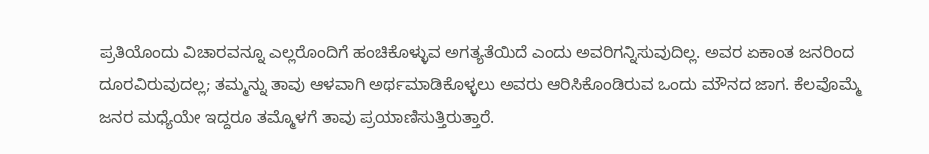ಪ್ರತಿಯೊಂದು ವಿಚಾರವನ್ನೂ ಎಲ್ಲರೊಂದಿಗೆ ಹಂಚಿಕೊಳ್ಳುವ ಅಗತ್ಯತೆಯಿದೆ ಎಂದು ಅವರಿಗನ್ನಿಸುವುದಿಲ್ಲ. ಅವರ ಏಕಾಂತ ಜನರಿಂದ ದೂರವಿರುವುದಲ್ಲ; ತಮ್ಮನ್ನು ತಾವು ಆಳವಾಗಿ ಅರ್ಥಮಾಡಿಕೊಳ್ಳಲು ಅವರು ಆರಿಸಿಕೊಂಡಿರುವ ಒಂದು ಮೌನದ ಜಾಗ. ಕೆಲವೊಮ್ಮೆ ಜನರ ಮಧ್ಯೆಯೇ ಇದ್ದರೂ ತಮ್ಮೊಳಗೆ ತಾವು ಪ್ರಯಾಣಿಸುತ್ತಿರುತ್ತಾರೆ.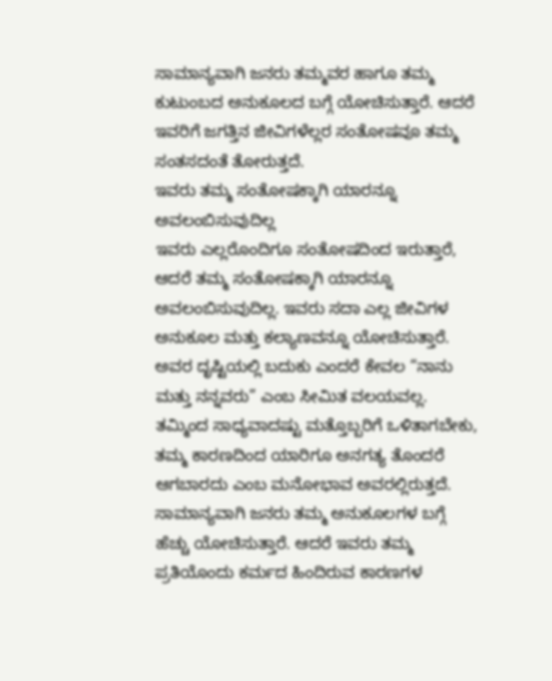ಸಾಮಾನ್ಯವಾಗಿ ಜನರು ತಮ್ಮವರ ಹಾಗೂ ತಮ್ಮ ಕುಟುಂಬದ ಅನುಕೂಲದ ಬಗ್ಗೆ ಯೋಚಿಸುತ್ತಾರೆ. ಆದರೆ ಇವರಿಗೆ ಜಗತ್ತಿನ ಜೀವಿಗಳೆಲ್ಲರ ಸಂತೋಷವೂ ತಮ್ಮ ಸಂತಸದಂತೆ ತೋರುತ್ತದೆ.
ಇವರು ತಮ್ಮ ಸಂತೋಷಕ್ಕಾಗಿ ಯಾರನ್ನೂ ಅವಲಂಬಿಸುವುದಿಲ್ಲ
ಇವರು ಎಲ್ಲರೊಂದಿಗೂ ಸಂತೋಷದಿಂದ ಇರುತ್ತಾರೆ, ಆದರೆ ತಮ್ಮ ಸಂತೋಷಕ್ಕಾಗಿ ಯಾರನ್ನೂ ಅವಲಂಬಿಸುವುದಿಲ್ಲ. ಇವರು ಸದಾ ಎಲ್ಲ ಜೀವಿಗಳ ಅನುಕೂಲ ಮತ್ತು ಕಲ್ಯಾಣವನ್ನೂ ಯೋಚಿಸುತ್ತಾರೆ. ಅವರ ದೃಷ್ಟಿಯಲ್ಲಿ ಬದುಕು ಎಂದರೆ ಕೇವಲ “ನಾನು ಮತ್ತು ನನ್ನವರು” ಎಂಬ ಸೀಮಿತ ವಲಯವಲ್ಲ. ತಮ್ಮಿಂದ ಸಾಧ್ಯವಾದಷ್ಟು ಮತ್ತೊಬ್ಬರಿಗೆ ಒಳಿತಾಗಬೇಕು, ತಮ್ಮ ಕಾರಣದಿಂದ ಯಾರಿಗೂ ಅನಗತ್ಯ ತೊಂದರೆ ಆಗಬಾರದು ಎಂಬ ಮನೋಭಾವ ಅವರಲ್ಲಿರುತ್ತದೆ.
ಸಾಮಾನ್ಯವಾಗಿ ಜನರು ತಮ್ಮ ಅನುಕೂಲಗಳ ಬಗ್ಗೆ ಹೆಚ್ಚು ಯೋಚಿಸುತ್ತಾರೆ. ಆದರೆ ಇವರು ತಮ್ಮ ಪ್ರತಿಯೊಂದು ಕರ್ಮದ ಹಿಂದಿರುವ ಕಾರಣಗಳ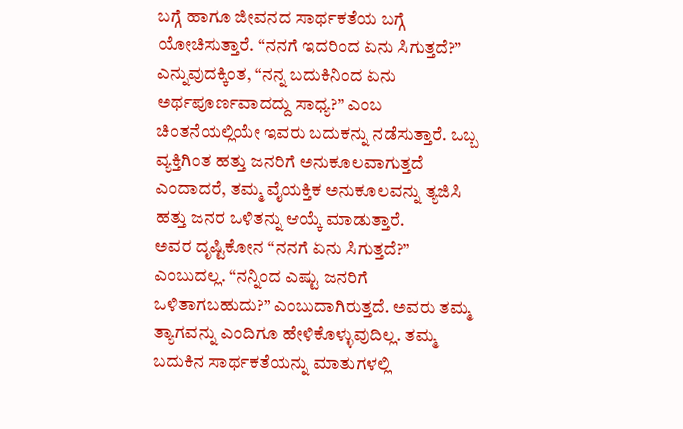ಬಗ್ಗೆ ಹಾಗೂ ಜೀವನದ ಸಾರ್ಥಕತೆಯ ಬಗ್ಗೆ ಯೋಚಿಸುತ್ತಾರೆ. “ನನಗೆ ಇದರಿಂದ ಏನು ಸಿಗುತ್ತದೆ?” ಎನ್ನುವುದಕ್ಕಿಂತ, “ನನ್ನ ಬದುಕಿನಿಂದ ಏನು ಅರ್ಥಪೂರ್ಣವಾದದ್ದು ಸಾಧ್ಯ?” ಎಂಬ ಚಿಂತನೆಯಲ್ಲಿಯೇ ಇವರು ಬದುಕನ್ನು ನಡೆಸುತ್ತಾರೆ. ಒಬ್ಬ ವ್ಯಕ್ತಿಗಿಂತ ಹತ್ತು ಜನರಿಗೆ ಅನುಕೂಲವಾಗುತ್ತದೆ ಎಂದಾದರೆ, ತಮ್ಮ ವೈಯಕ್ತಿಕ ಅನುಕೂಲವನ್ನು ತ್ಯಜಿಸಿ ಹತ್ತು ಜನರ ಒಳಿತನ್ನು ಆಯ್ಕೆ ಮಾಡುತ್ತಾರೆ.
ಅವರ ದೃಷ್ಟಿಕೋನ “ನನಗೆ ಏನು ಸಿಗುತ್ತದೆ?” ಎಂಬುದಲ್ಲ. “ನನ್ನಿಂದ ಎಷ್ಟು ಜನರಿಗೆ ಒಳಿತಾಗಬಹುದು?” ಎಂಬುದಾಗಿರುತ್ತದೆ. ಅವರು ತಮ್ಮ ತ್ಯಾಗವನ್ನು ಎಂದಿಗೂ ಹೇಳಿಕೊಳ್ಳುವುದಿಲ್ಲ. ತಮ್ಮ ಬದುಕಿನ ಸಾರ್ಥಕತೆಯನ್ನು ಮಾತುಗಳಲ್ಲಿ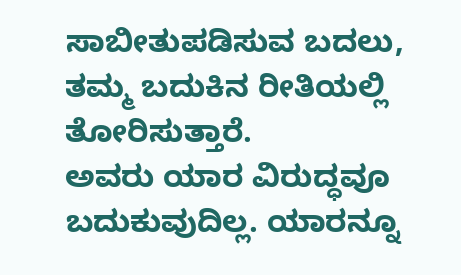ಸಾಬೀತುಪಡಿಸುವ ಬದಲು, ತಮ್ಮ ಬದುಕಿನ ರೀತಿಯಲ್ಲಿ ತೋರಿಸುತ್ತಾರೆ.
ಅವರು ಯಾರ ವಿರುದ್ಧವೂ ಬದುಕುವುದಿಲ್ಲ. ಯಾರನ್ನೂ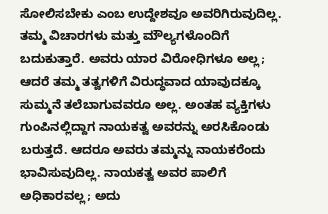ಸೋಲಿಸಬೇಕು ಎಂಬ ಉದ್ದೇಶವೂ ಅವರಿಗಿರುವುದಿಲ್ಲ. ತಮ್ಮ ವಿಚಾರಗಳು ಮತ್ತು ಮೌಲ್ಯಗಳೊಂದಿಗೆ ಬದುಕುತ್ತಾರೆ. ಅವರು ಯಾರ ವಿರೋಧಿಗಳೂ ಅಲ್ಲ; ಆದರೆ ತಮ್ಮ ತತ್ವಗಳಿಗೆ ವಿರುದ್ಧವಾದ ಯಾವುದಕ್ಕೂ ಸುಮ್ಮನೆ ತಲೆಬಾಗುವವರೂ ಅಲ್ಲ. ಅಂತಹ ವ್ಯಕ್ತಿಗಳು ಗುಂಪಿನಲ್ಲಿದ್ದಾಗ ನಾಯಕತ್ವ ಅವರನ್ನು ಅರಸಿಕೊಂಡು ಬರುತ್ತದೆ. ಆದರೂ ಅವರು ತಮ್ಮನ್ನು ನಾಯಕರೆಂದು ಭಾವಿಸುವುದಿಲ್ಲ. ನಾಯಕತ್ವ ಅವರ ಪಾಲಿಗೆ ಅಧಿಕಾರವಲ್ಲ; ಅದು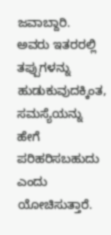ಜವಾಬ್ದಾರಿ.
ಅವರು ಇತರರಲ್ಲಿ ತಪ್ಪುಗಳನ್ನು ಹುಡುಕುವುದಕ್ಕಿಂತ, ಸಮಸ್ಯೆಯನ್ನು ಹೇಗೆ ಪರಿಹರಿಸಬಹುದು ಎಂದು ಯೋಚಿಸುತ್ತಾರೆ.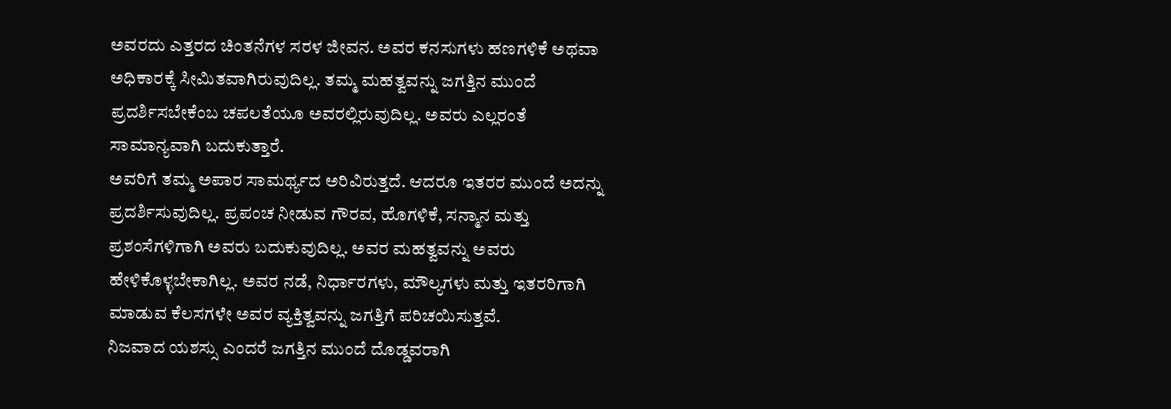ಅವರದು ಎತ್ತರದ ಚಿಂತನೆಗಳ ಸರಳ ಜೀವನ. ಅವರ ಕನಸುಗಳು ಹಣಗಳಿಕೆ ಅಥವಾ ಅಧಿಕಾರಕ್ಕೆ ಸೀಮಿತವಾಗಿರುವುದಿಲ್ಲ. ತಮ್ಮ ಮಹತ್ವವನ್ನು ಜಗತ್ತಿನ ಮುಂದೆ ಪ್ರದರ್ಶಿಸಬೇಕೆಂಬ ಚಪಲತೆಯೂ ಅವರಲ್ಲಿರುವುದಿಲ್ಲ. ಅವರು ಎಲ್ಲರಂತೆ ಸಾಮಾನ್ಯವಾಗಿ ಬದುಕುತ್ತಾರೆ.
ಅವರಿಗೆ ತಮ್ಮ ಅಪಾರ ಸಾಮರ್ಥ್ಯದ ಅರಿವಿರುತ್ತದೆ. ಆದರೂ ಇತರರ ಮುಂದೆ ಅದನ್ನು ಪ್ರದರ್ಶಿಸುವುದಿಲ್ಲ. ಪ್ರಪಂಚ ನೀಡುವ ಗೌರವ, ಹೊಗಳಿಕೆ, ಸನ್ಮಾನ ಮತ್ತು ಪ್ರಶಂಸೆಗಳಿಗಾಗಿ ಅವರು ಬದುಕುವುದಿಲ್ಲ. ಅವರ ಮಹತ್ವವನ್ನು ಅವರು ಹೇಳಿಕೊಳ್ಳಬೇಕಾಗಿಲ್ಲ. ಅವರ ನಡೆ, ನಿರ್ಧಾರಗಳು, ಮೌಲ್ಯಗಳು ಮತ್ತು ಇತರರಿಗಾಗಿ ಮಾಡುವ ಕೆಲಸಗಳೇ ಅವರ ವ್ಯಕ್ತಿತ್ವವನ್ನು ಜಗತ್ತಿಗೆ ಪರಿಚಯಿಸುತ್ತವೆ.
ನಿಜವಾದ ಯಶಸ್ಸು ಎಂದರೆ ಜಗತ್ತಿನ ಮುಂದೆ ದೊಡ್ಡವರಾಗಿ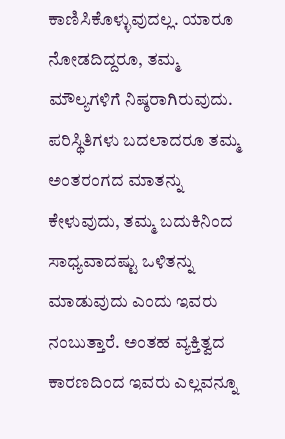ಕಾಣಿಸಿಕೊಳ್ಳುವುದಲ್ಲ. ಯಾರೂ ನೋಡದಿದ್ದರೂ, ತಮ್ಮ ಮೌಲ್ಯಗಳಿಗೆ ನಿಷ್ಠರಾಗಿರುವುದು. ಪರಿಸ್ಥಿತಿಗಳು ಬದಲಾದರೂ ತಮ್ಮ ಅಂತರಂಗದ ಮಾತನ್ನು ಕೇಳುವುದು, ತಮ್ಮ ಬದುಕಿನಿಂದ ಸಾಧ್ಯವಾದಷ್ಟು ಒಳಿತನ್ನು ಮಾಡುವುದು ಎಂದು ಇವರು ನಂಬುತ್ತಾರೆ. ಅಂತಹ ವ್ಯಕ್ತಿತ್ವದ ಕಾರಣದಿಂದ ಇವರು ಎಲ್ಲವನ್ನೂ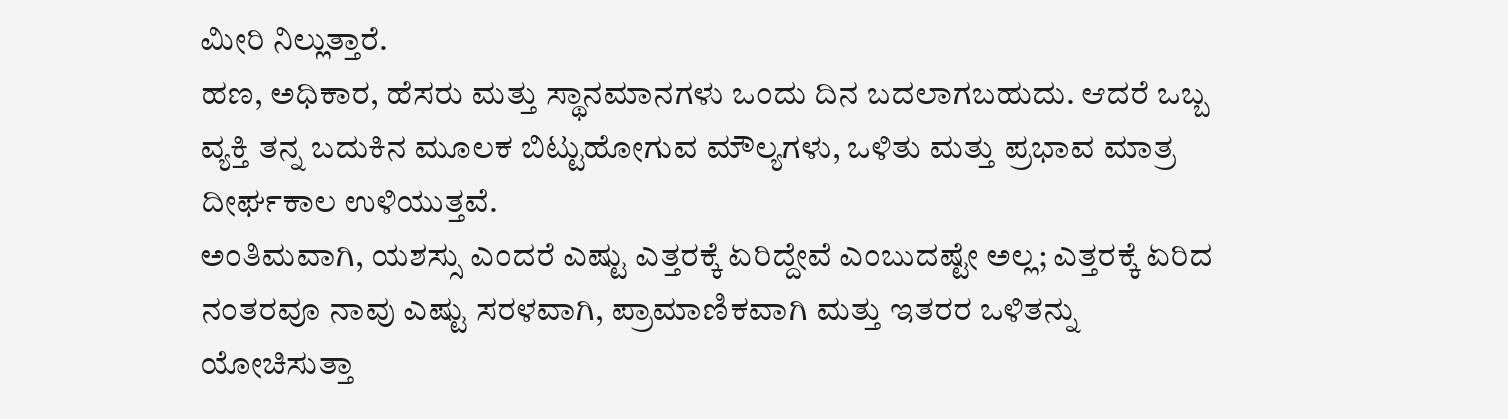ಮೀರಿ ನಿಲ್ಲುತ್ತಾರೆ.
ಹಣ, ಅಧಿಕಾರ, ಹೆಸರು ಮತ್ತು ಸ್ಥಾನಮಾನಗಳು ಒಂದು ದಿನ ಬದಲಾಗಬಹುದು. ಆದರೆ ಒಬ್ಬ ವ್ಯಕ್ತಿ ತನ್ನ ಬದುಕಿನ ಮೂಲಕ ಬಿಟ್ಟುಹೋಗುವ ಮೌಲ್ಯಗಳು, ಒಳಿತು ಮತ್ತು ಪ್ರಭಾವ ಮಾತ್ರ ದೀರ್ಘಕಾಲ ಉಳಿಯುತ್ತವೆ.
ಅಂತಿಮವಾಗಿ, ಯಶಸ್ಸು ಎಂದರೆ ಎಷ್ಟು ಎತ್ತರಕ್ಕೆ ಏರಿದ್ದೇವೆ ಎಂಬುದಷ್ಟೇ ಅಲ್ಲ; ಎತ್ತರಕ್ಕೆ ಏರಿದ ನಂತರವೂ ನಾವು ಎಷ್ಟು ಸರಳವಾಗಿ, ಪ್ರಾಮಾಣಿಕವಾಗಿ ಮತ್ತು ಇತರರ ಒಳಿತನ್ನು ಯೋಚಿಸುತ್ತಾ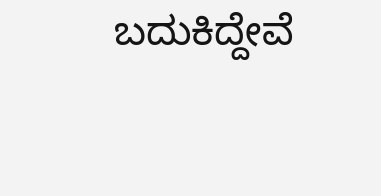ಬದುಕಿದ್ದೇವೆ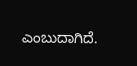ಎಂಬುದಾಗಿದೆ.